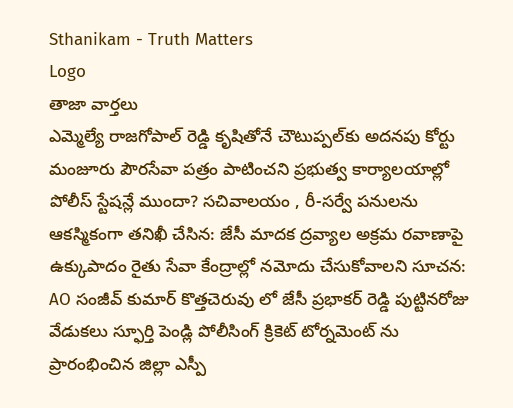Sthanikam - Truth Matters
Logo
తాజా వార్తలు
ఎమ్మెల్యే రాజగోపాల్‌ రెడ్డి కృషితోనే చౌటుప్పల్‌కు అదనపు కోర్టు మంజూరు పౌరసేవా పత్రం పాటించని ప్రభుత్వ కార్యాలయాల్లో పోలీస్ స్టేషన్లే ముందా? సచివాలయం , రీ-సర్వే పనులను ఆకస్మికంగా తనిఖీ చేసిన: జేసీ మాదక ద్రవ్యాల అక్రమ రవాణాపై ఉక్కుపాదం రైతు సేవా కేంద్రాల్లో నమోదు చేసుకోవాలని సూచన: AO సంజీవ్ కుమార్ కొత్తచెరువు లో జేసీ ప్రభాకర్ రెడ్డి పుట్టినరోజు వేడుకలు స్ఫూర్తి పెండ్లి పోలీసింగ్ క్రికెట్ టోర్నమెంట్ ను ప్రారంభించిన జిల్లా ఎస్పీ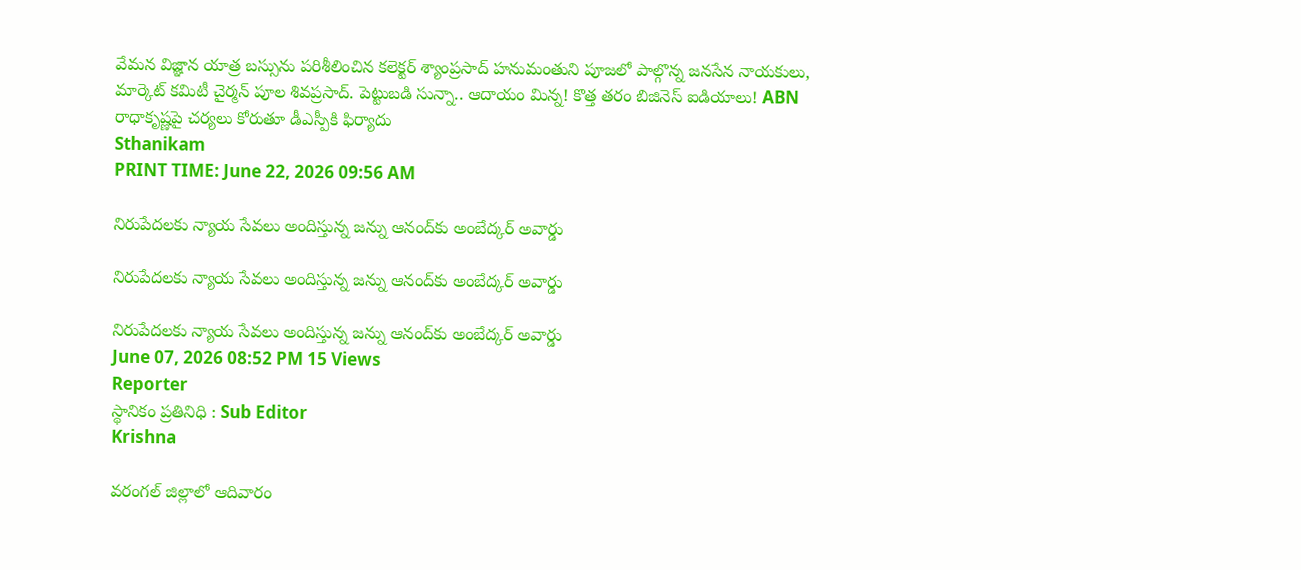వేమన విజ్ఞాన యాత్ర బస్సును పరిశీలించిన కలెక్టర్ శ్యాంప్రసాద్ హనుమంతుని పూజలో పాల్గొన్న జనసేన నాయకులు, మార్కెట్ కమిటీ చైర్మన్ పూల శివప్రసాద్. పెట్టుబడి సున్నా.. ఆదాయం మిన్న! కొత్త తరం బిజినెస్ ఐడియాలు! ABN రాధాకృష్ణపై చర్యలు కోరుతూ డీఎస్పీకి ఫిర్యాదు
Sthanikam
PRINT TIME: June 22, 2026 09:56 AM

నిరుపేదలకు న్యాయ సేవలు అందిస్తున్న జన్ను ఆనంద్‌కు అంబేద్కర్ అవార్డు

నిరుపేదలకు న్యాయ సేవలు అందిస్తున్న జన్ను ఆనంద్‌కు అంబేద్కర్ అవార్డు

నిరుపేదలకు న్యాయ సేవలు అందిస్తున్న జన్ను ఆనంద్‌కు అంబేద్కర్ అవార్డు
June 07, 2026 08:52 PM 15 Views
Reporter
స్థానికం ప్రతినిధి : Sub Editor
Krishna

వరంగల్ జిల్లాలో ఆదివారం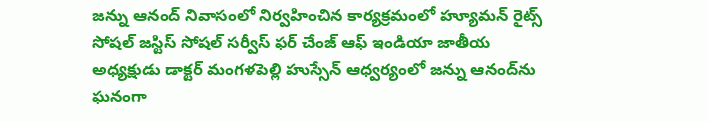జన్ను ఆనంద్ నివాసంలో నిర్వహించిన కార్యక్రమంలో హ్యూమన్ రైట్స్ సోషల్ జస్టిస్ సోషల్ సర్వీస్ ఫర్ చేంజ్ ఆఫ్ ఇండియా జాతీయ అధ్యక్షుడు డాక్టర్ మంగళపెల్లి హుస్సేన్ ఆధ్వర్యంలో జన్ను ఆనంద్‌ను ఘనంగా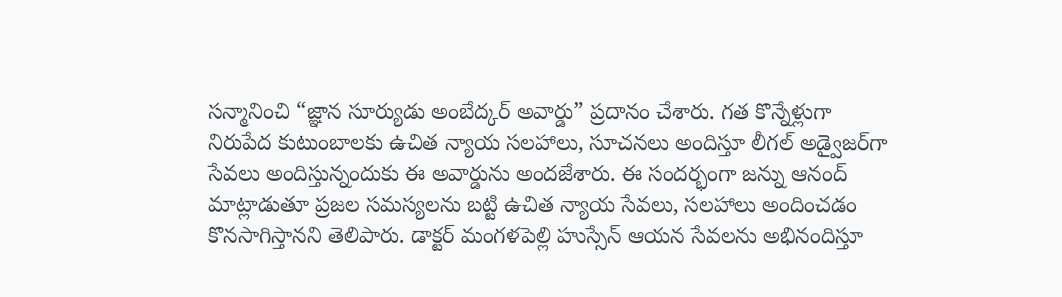సన్మానించి “జ్ఞాన సూర్యుడు అంబేద్కర్ అవార్డు” ప్రదానం చేశారు. గత కొన్నేళ్లుగా నిరుపేద కుటుంబాలకు ఉచిత న్యాయ సలహాలు, సూచనలు అందిస్తూ లీగల్ అడ్వైజర్‌గా సేవలు అందిస్తున్నందుకు ఈ అవార్డును అందజేశారు. ఈ సందర్భంగా జన్ను ఆనంద్ మాట్లాడుతూ ప్రజల సమస్యలను బట్టి ఉచిత న్యాయ సేవలు, సలహాలు అందించడం కొనసాగిస్తానని తెలిపారు. డాక్టర్ మంగళపెల్లి హుస్సేన్ ఆయన సేవలను అభినందిస్తూ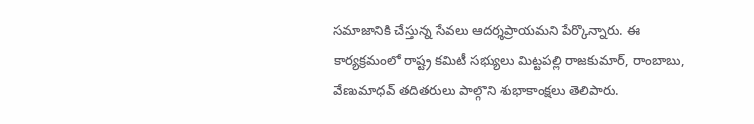సమాజానికి చేస్తున్న సేవలు ఆదర్శప్రాయమని పేర్కొన్నారు. ఈ కార్యక్రమంలో రాష్ట్ర కమిటీ సభ్యులు మిట్టపల్లి రాజకుమార్, రాంబాబు, వేణుమాధవ్ తదితరులు పాల్గొని శుభాకాంక్షలు తెలిపారు.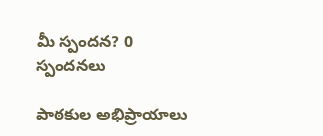మీ స్పందన? 0 స్పందనలు

పాఠకుల అభిప్రాయాలు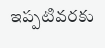ఇప్పటివరకు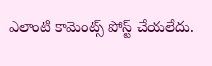ఎలాంటి కామెంట్స్ పోస్ట్ చేయలేదు.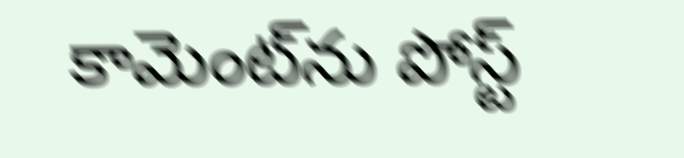కామెంట్‌ను పోస్ట్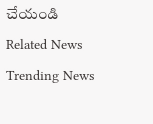చేయండి
Related News
Trending News